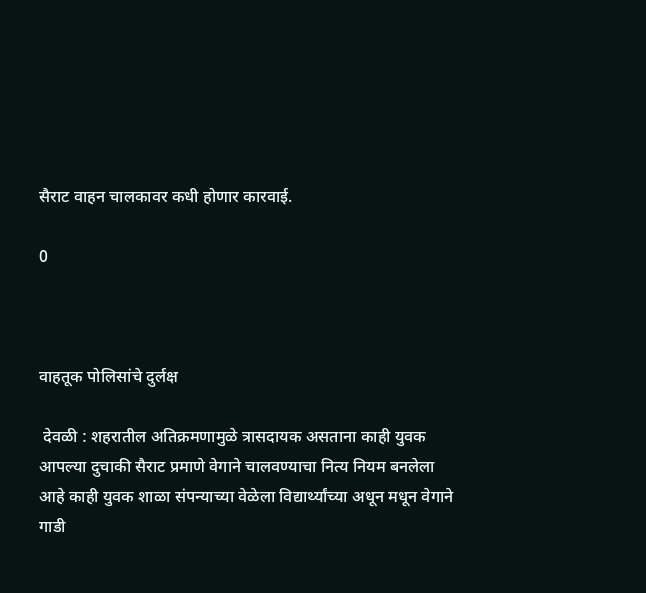सैराट वाहन चालकावर कधी होणार कारवाई.

0



वाहतूक पोलिसांचे दुर्लक्ष

 देवळी : शहरातील अतिक्रमणामुळे त्रासदायक असताना काही युवक आपल्या दुचाकी सैराट प्रमाणे वेगाने चालवण्याचा नित्य नियम बनलेला आहे काही युवक शाळा संपन्याच्या वेळेला विद्यार्थ्यांच्या अधून मधून वेगाने गाडी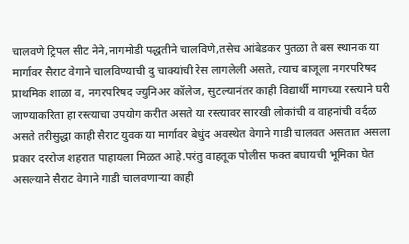चालवणे ट्रिपल सीट नेने,नागमोडी पद्धतीने चालविणे,तसेच आंबेडकर पुतळा ते बस स्थानक या मार्गावर सैराट वेगाने चालविण्याची दु चाक्यांची रेस लागलेली असते, त्याच बाजूला नगरपरिषद प्राथमिक शाळा व, नगरपरिषद ज्युनिअर कॉलेज, सुटल्यानंतर काही विद्यार्थी मागच्या रस्त्याने घरी जाण्याकरिता हा रस्त्याचा उपयोग करीत असते या रस्त्यावर सारखी लोकांची व वाहनांची वर्दळ असते तरीसुद्धा काही सैराट युवक या मार्गावर बेधुंद अवस्थेत वेगाने गाडी चालवत असतात असला प्रकार दररोज शहरात पाहायला मिळत आहे.परंतु वाहतूक पोलीस फक्त बघायची भूमिका घेत असल्याने सैराट वेगाने गाडी चालवणाऱ्या काही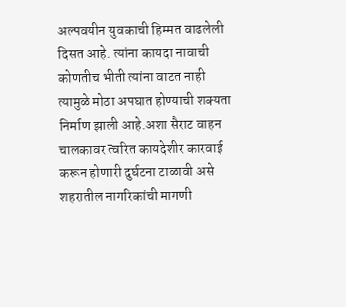अल्पवयीन युवकाची हिम्मत वाढलेली दिसत आहे. त्यांना कायदा नावाची कोणतीच भीती त्यांना वाटत नाही त्यामुळे मोठा अपघात होण्याची शक्यता निर्माण झाली आहे.अशा सैराट वाहन चालकावर त्वरित कायदेशीर कारवाई करून होणारी दुर्घटना टाळावी असे शहरातील नागरिकांची मागणी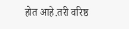होत आहे.तरी वरिष्ठ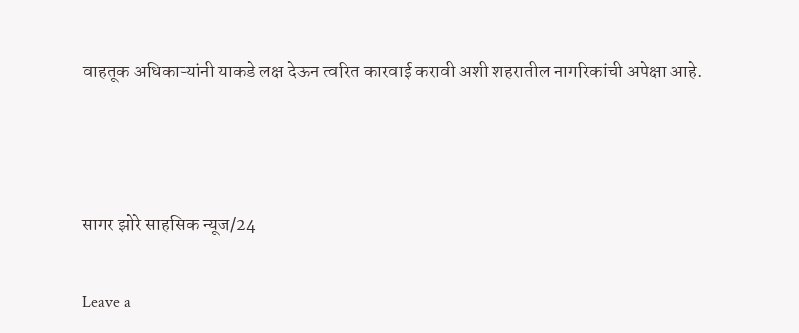वाहतूक अधिकाऱ्यांनी याकडे लक्ष देऊन त्वरित कारवाई करावी अशी शहरातील नागरिकांची अपेक्षा आहे.



सागर झोरे साहसिक न्यूज/24

Leave a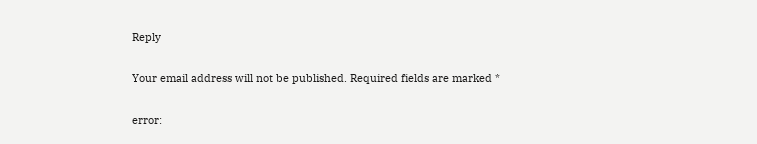Reply

Your email address will not be published. Required fields are marked *

error: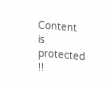Content is protected !!